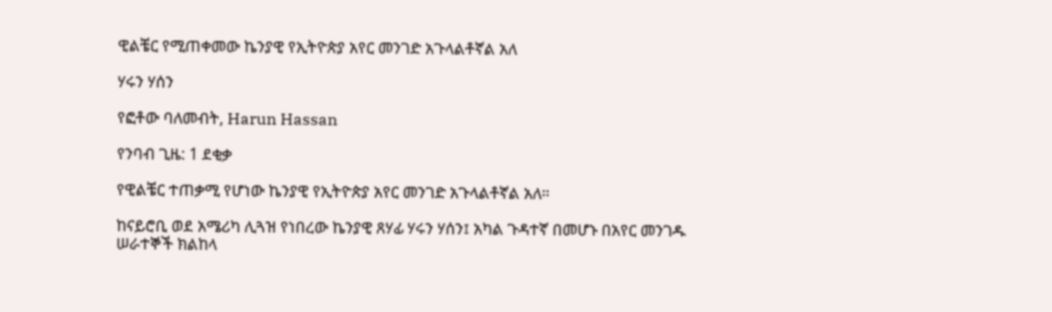ዊልቼር የሚጠቀመው ኬንያዊ የኢትዮጵያ አየር መንገድ አጉላልቶኛል አለ

ሃሩን ሃሰን

የፎቶው ባለመብት, Harun Hassan

የንባብ ጊዜ: 1 ደቂቃ

የዊልቼር ተጠቃሚ የሆነው ኬንያዊ የኢትዮጵያ አየር መንገድ አጉላልቶኛል አለ።

ከናይሮቢ ወደ አሜሪካ ሊጓዝ የነበረው ኬንያዊ ጸሃፊ ሃሩን ሃሰን፤ አካል ጉዳተኛ በመሆኑ በአየር መንገዱ ሠራተኞች ክልከላ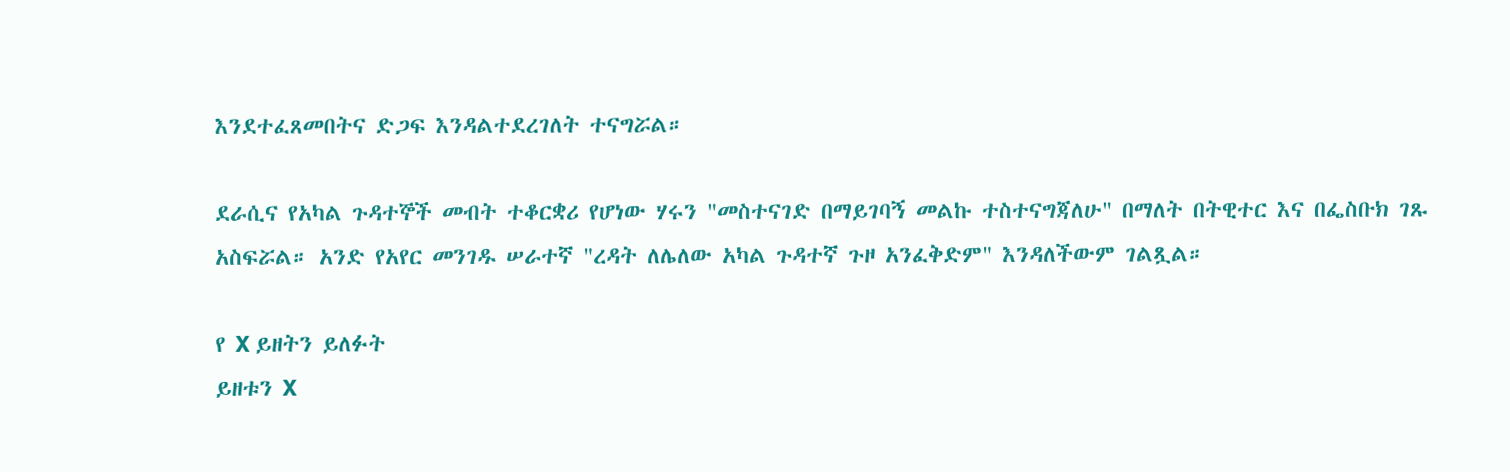እንደተፈጸመበትና ድጋፍ እንዳልተደረገለት ተናግሯል።

ደራሲና የአካል ጉዳተኞች መብት ተቆርቋሪ የሆነው ሃሩን "መስተናገድ በማይገባኝ መልኩ ተስተናግጃለሁ" በማለት በትዊተር እና በፌስቡክ ገጹ አስፍሯል። አንድ የአየር መንገዱ ሠራተኛ "ረዳት ለሌለው አካል ጉዳተኛ ጉዞ አንፈቅድም" እንዳለችውም ገልጿል።

የ X ይዘትን ይለፉት
ይዘቱን X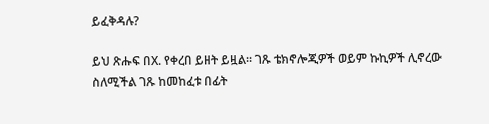ይፈቅዳሉ?

ይህ ጽሑፍ በX. የቀረበ ይዘት ይዟል። ገጹ ቴክኖሎጂዎች ወይም ኩኪዎች ሊኖረው ስለሚችል ገጹ ከመከፈቱ በፊት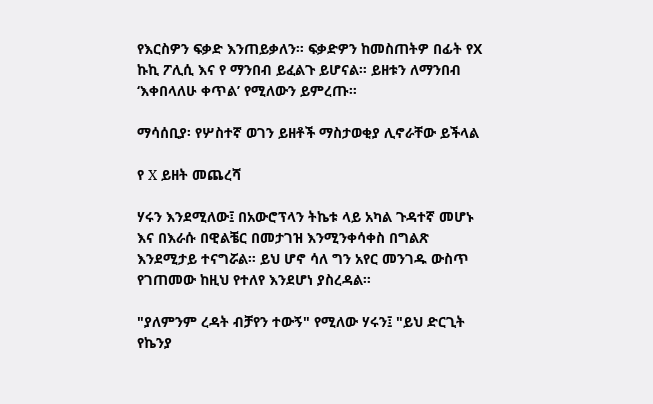የእርስዎን ፍቃድ እንጠይቃለን። ፍቃድዎን ከመስጠትዎ በፊት የX ኩኪ ፖሊሲ እና የ ማንበብ ይፈልጉ ይሆናል። ይዘቱን ለማንበብ ‘እቀበላለሁ ቀጥል’ የሚለውን ይምረጡ።

ማሳሰቢያ፡ የሦስተኛ ወገን ይዘቶች ማስታወቂያ ሊኖራቸው ይችላል

የ X ይዘት መጨረሻ

ሃሩን እንደሚለው፤ በአውሮፕላን ትኬቱ ላይ አካል ጉዳተኛ መሆኑ እና በእራሱ በዊልቼር በመታገዝ እንሚንቀሳቀስ በግልጽ እንደሚታይ ተናግሯል። ይህ ሆኖ ሳለ ግን አየር መንገዱ ውስጥ የገጠመው ከዚህ የተለየ እንደሆነ ያስረዳል።

"ያለምንም ረዳት ብቻየን ተውኝ" የሚለው ሃሩን፤ "ይህ ድርጊት የኬንያ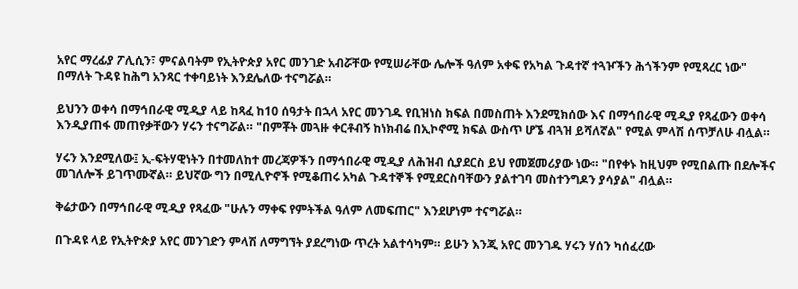አየር ማረፊያ ፖሊሲን፣ ምናልባትም የኢትዮጵያ አየር መንገድ አብሯቸው የሚሠራቸው ሌሎች ዓለም አቀፍ የአካል ጉዳተኛ ተጓዦችን ሕጎችንም የሚጻረር ነው" በማለት ጉዳዩ ከሕግ አንጻር ተቀባይነት እንደሌለው ተናግሯል።

ይህንን ወቀሳ በማኅበራዊ ሚዲያ ላይ ከጻፈ ከ10 ሰዓታት በኋላ አየር መንገዱ የቢዝነስ ክፍል በመስጠት እንደሚክሰው እና በማኅበራዊ ሚዲያ የጻፈውን ወቀሳ እንዲያጠፋ መጠየቃቸውን ሃሩን ተናግሯል። "በምቾት መጓዙ ቀርቶብኝ ከነክብሬ በኢኮኖሚ ክፍል ውስጥ ሆኜ ብጓዝ ይሻለኛል" የሚል ምላሽ ሰጥቻለሁ ብሏል።

ሃሩን እንደሚለው፤ ኢ-ፍትሃዊነትን በተመለከተ መረጃዎችን በማኅበራዊ ሚዲያ ለሕዝብ ሲያደርስ ይህ የመጀመሪያው ነው። "በየቀኑ ከዚህም የሚበልጡ በደሎችና መገለሎች ይገጥሙኛል። ይህኛው ግን በሚሊዮኖች የሚቆጠሩ አካል ጉዳተኞች የሚደርስባቸውን ያልተገባ መስተንግዶን ያሳያል" ብሏል።

ቅሬታውን በማኅበራዊ ሚዲያ የጻፈው "ሁሉን ማቀፍ የምትችል ዓለም ለመፍጠር" እንደሆነም ተናግሯል።

በጉዳዩ ላይ የኢትዮጵያ አየር መንገድን ምላሽ ለማግኘት ያደረግነው ጥረት አልተሳካም። ይሁን እንጂ አየር መንገዱ ሃሩን ሃሰን ካሰፈረው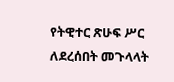የትዊተር ጽሁፍ ሥር ለደረሰበት መጉላላት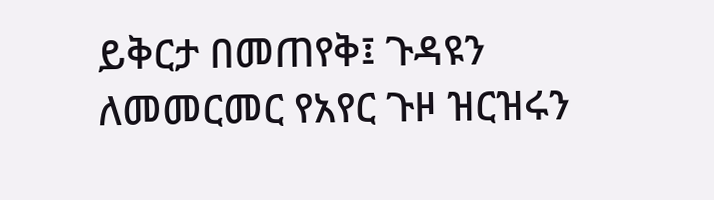ይቅርታ በመጠየቅ፤ ጉዳዩን ለመመርመር የአየር ጉዞ ዝርዝሩን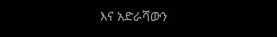እና አድራሻውን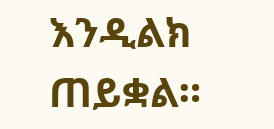እንዲልክ ጠይቋል።